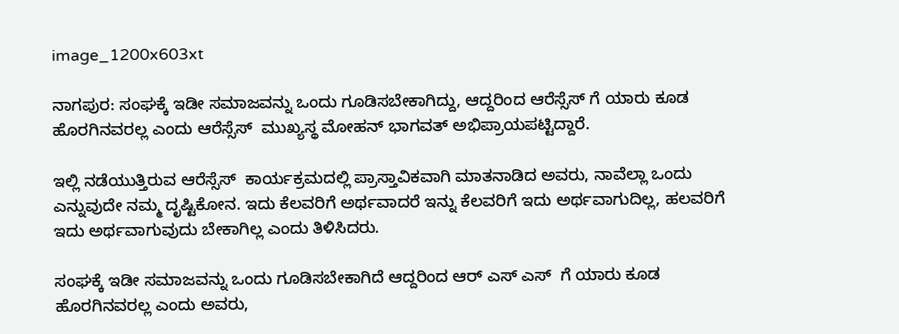image_1200x603xt

ನಾಗಪುರ: ಸಂಘಕ್ಕೆ ಇಡೀ ಸಮಾಜವನ್ನು ಒಂದು ಗೂಡಿಸಬೇಕಾಗಿದ್ದು, ಆದ್ದರಿಂದ ಆರೆಸ್ಸೆಸ್ ಗೆ ಯಾರು ಕೂಡ ಹೊರಗಿನವರಲ್ಲ ಎಂದು ಆರೆಸ್ಸೆಸ್  ಮುಖ್ಯಸ್ಥ ಮೋಹನ್ ಭಾಗವತ್ ಅಭಿಪ್ರಾಯಪಟ್ಟಿದ್ದಾರೆ.

ಇಲ್ಲಿ ನಡೆಯುತ್ತಿರುವ ಆರೆಸ್ಸೆಸ್  ಕಾರ್ಯಕ್ರಮದಲ್ಲಿ ಪ್ರಾಸ್ತಾವಿಕವಾಗಿ ಮಾತನಾಡಿದ ಅವರು, ನಾವೆಲ್ಲಾ ಒಂದು ಎನ್ನುವುದೇ ನಮ್ಮ ದೃಷ್ಟಿಕೋನ. ಇದು ಕೆಲವರಿಗೆ ಅರ್ಥವಾದರೆ ಇನ್ನು ಕೆಲವರಿಗೆ ಇದು ಅರ್ಥವಾಗುದಿಲ್ಲ, ಹಲವರಿಗೆ ಇದು ಅರ್ಥವಾಗುವುದು ಬೇಕಾಗಿಲ್ಲ ಎಂದು ತಿಳಿಸಿದರು.

ಸಂಘಕ್ಕೆ ಇಡೀ ಸಮಾಜವನ್ನು ಒಂದು ಗೂಡಿಸಬೇಕಾಗಿದೆ ಆದ್ದರಿಂದ ಆರ್ ಎಸ್ ಎಸ್  ಗೆ ಯಾರು ಕೂಡ ಹೊರಗಿನವರಲ್ಲ ಎಂದು ಅವರು,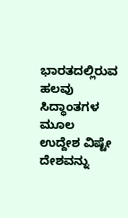ಭಾರತದಲ್ಲಿರುವ ಹಲವು ಸಿದ್ಧಾಂತಗಳ ಮೂಲ ಉದ್ದೇಶ ವಿಷ್ಟೇ ದೇಶವನ್ನು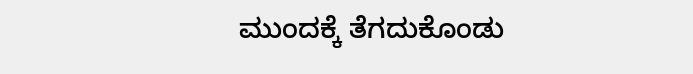ಮುಂದಕ್ಕೆ ತೆಗದುಕೊಂಡು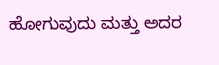ಹೋಗುವುದು ಮತ್ತು ಅದರ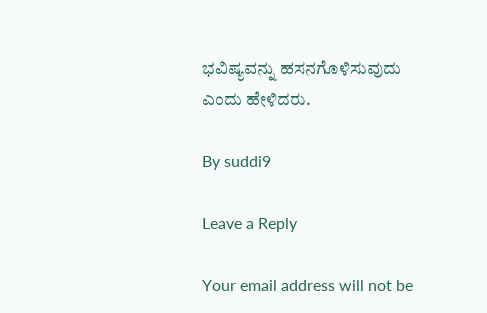ಭವಿಷ್ಯವನ್ನು ಹಸನಗೊಳಿಸುವುದು ಎಂದು ಹೇಳಿದರು.

By suddi9

Leave a Reply

Your email address will not be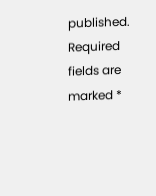published. Required fields are marked *